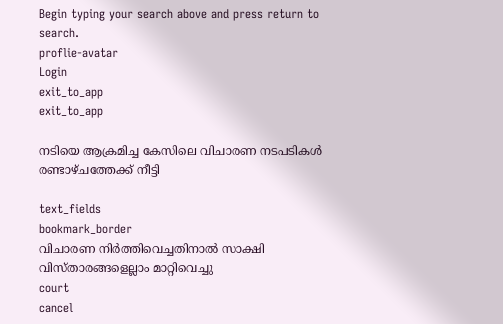Begin typing your search above and press return to search.
proflie-avatar
Login
exit_to_app
exit_to_app

നടിയെ ആക്രമിച്ച കേസിലെ വിചാരണ നടപടികൾ രണ്ടാഴ്ചത്തേക്ക് നീട്ടി

text_fields
bookmark_border
വിചാരണ നിര്‍ത്തിവെച്ചതിനാൽ സാക്ഷി വിസ്താരങ്ങളെല്ലാം മാറ്റിവെച്ചു
court
cancel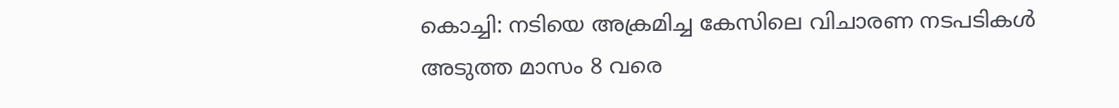കൊച്ചി: നടിയെ അക്രമിച്ച കേസിലെ വിചാരണ നടപടികൾ അടുത്ത മാസം 8 വരെ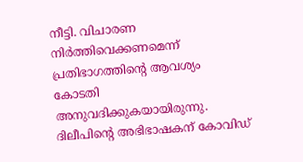നീട്ടി. വിചാരണ നിര്‍ത്തിവെക്കണമെന്ന് പ്രതിഭാഗത്തിന്‍റെ ആവശ്യം കോടതി അനുവദിക്കുകയായിരുന്നു. ദിലീപിന്‍റെ അഭിഭാഷകന് കോവിഡ്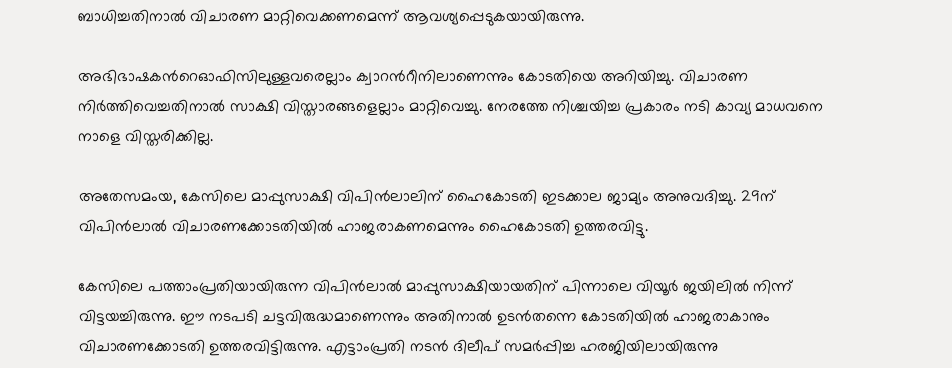ബാധിച്ചതിനാൽ വിചാരണ മാറ്റിവെക്കണമെന്ന് ആവശ്യപ്പെടുകയായിരുന്നു.

അഭിഭാഷകന്‍റെഓഫിസിലുള്ളവരെല്ലാം ക്വാറന്‍റീനിലാണെന്നും കോടതിയെ അറിയിച്ചു. വിചാരണ നിര്‍ത്തിവെച്ചതിനാൽ സാക്ഷി വിസ്താരങ്ങളെല്ലാം മാറ്റിവെച്ചു. നേരത്തേ നിശ്ചയിച്ച പ്രകാരം നടി കാവ്യ മാധവനെ നാളെ വിസ്തരിക്കില്ല.

അതേസമംയ, കേസിലെ മാപ്പുസാക്ഷി വിപിൻലാലിന് ഹൈകോടതി ഇടക്കാല ജാമ്യം അനുവദിച്ചു. 29ന് വിപിൻലാൽ വിചാരണക്കോടതിയിൽ ഹാജരാകണമെന്നും ഹൈകോടതി ഉത്തരവിട്ടു.

കേസിലെ പത്താംപ്രതിയായിരുന്ന വിപിൻലാൽ മാപ്പുസാക്ഷിയായതിന് പിന്നാലെ വിയൂർ ജയിലിൽ നിന്ന് വിട്ടയച്ചിരുന്നു. ഈ നടപടി ചട്ടവിരുദ്ധമാണെന്നും അതിനാൽ ഉടൻതന്നെ കോടതിയിൽ ഹാജരാകാനും വിചാരണക്കോടതി ഉത്തരവിട്ടിരുന്നു. എട്ടാംപ്രതി നടൻ ദിലീപ് സമർപ്പിച്ച ഹരജിയിലായിരുന്നു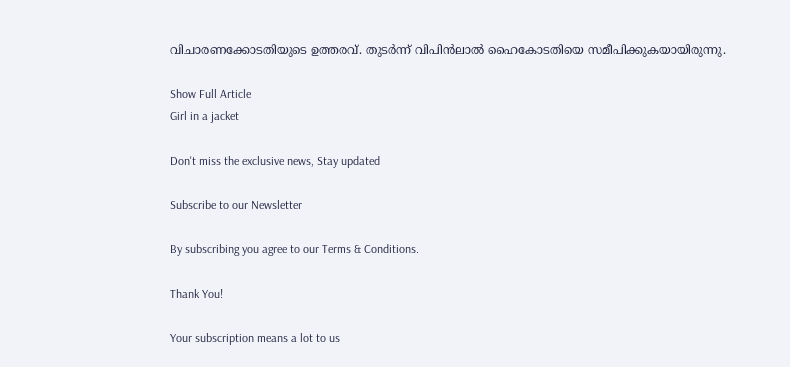വിചാരണക്കോടതിയുടെ ഉത്തരവ്. തുടർന്ന് വിപിൻലാൽ ഹൈകോടതിയെ സമീപിക്കുകയായിരുന്നു.

Show Full Article
Girl in a jacket

Don't miss the exclusive news, Stay updated

Subscribe to our Newsletter

By subscribing you agree to our Terms & Conditions.

Thank You!

Your subscription means a lot to us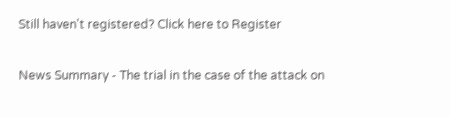Still haven't registered? Click here to Register

News Summary - The trial in the case of the attack on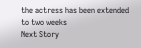the actress has been extended to two weeks
Next Story